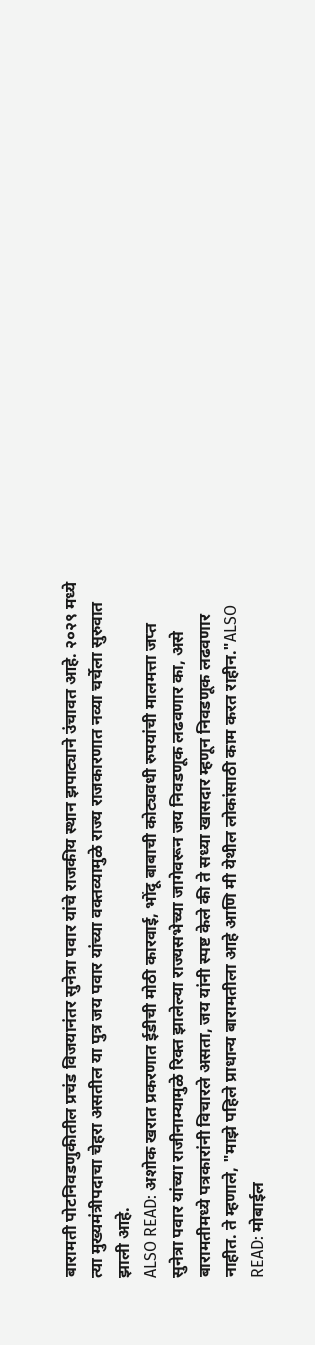बारामती पोटनिवडणुकीतील प्रचंड विजयानंतर सुनेत्रा पवार यांचे राजकीय स्थान झपाट्याने उंचावत आहे. २०२९ मध्ये त्या मुख्यमंत्रीपदाचा चेहरा असतील या पुत्र जय पवार यांच्या वक्तव्यामुळे राज्य राजकारणात नव्या चर्चेला सुरुवात झाली आहे.
ALSO READ: अशोक खरात प्रकरणात ईडीची मोठी कारवाई, भोंदू बाबाची कोट्यवधी रुपयांची मालमत्ता जप्त
सुनेत्रा पवार यांच्या राजीनाम्यामुळे रिक्त झालेल्या राज्यसभेच्या जागेवरून जय निवडणूक लढवणार का, असे बारामतीमध्ये पत्रकारांनी विचारले असता, जय यांनी स्पष्ट केले की ते सध्या खासदार म्हणून निवडणूक लढवणार नाहीत. ते म्हणाले, "माझे पहिले प्राधान्य बारामतीला आहे आणि मी येथील लोकांसाठी काम करत राहीन."ALSO READ: मोबाईल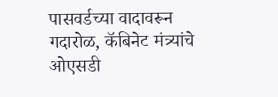पासवर्डच्या वादावरून गदारोळ, कॅबिनेट मंत्र्यांचे ओएसडी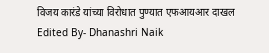विजय कारंडे यांच्या विरोधात पुण्यात एफआयआर दाखल
Edited By- Dhanashri Naik